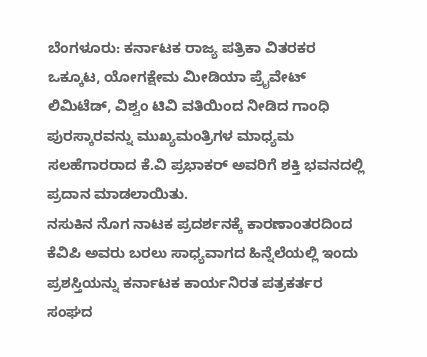ಬೆಂಗಳೂರು: ಕರ್ನಾಟಕ ರಾಜ್ಯ ಪತ್ರಿಕಾ ವಿತರಕರ ಒಕ್ಕೂಟ, ಯೋಗಕ್ಷೇಮ ಮೀಡಿಯಾ ಪ್ರೈವೇಟ್ ಲಿಮಿಟೆಡ್, ವಿಶ್ವಂ ಟಿವಿ ವತಿಯಿಂದ ನೀಡಿದ ಗಾಂಧಿ ಪುರಸ್ಕಾರವನ್ನು ಮುಖ್ಯಮಂತ್ರಿಗಳ ಮಾಧ್ಯಮ ಸಲಹೆಗಾರರಾದ ಕೆ.ವಿ ಪ್ರಭಾಕರ್ ಅವರಿಗೆ ಶಕ್ತಿ ಭವನದಲ್ಲಿ ಪ್ರದಾನ ಮಾಡಲಾಯಿತು.
ನಸುಕಿನ ನೊಗ ನಾಟಕ ಪ್ರದರ್ಶನಕ್ಕೆ ಕಾರಣಾಂತರದಿಂದ ಕೆವಿಪಿ ಅವರು ಬರಲು ಸಾಧ್ಯವಾಗದ ಹಿನ್ನೆಲೆಯಲ್ಲಿ ಇಂದು ಪ್ರಶಸ್ತಿಯನ್ನು ಕರ್ನಾಟಕ ಕಾರ್ಯನಿರತ ಪತ್ರಕರ್ತರ ಸಂಘದ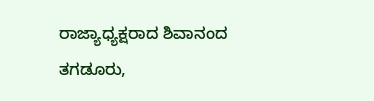ರಾಜ್ಯಾಧ್ಯಕ್ಷರಾದ ಶಿವಾನಂದ ತಗಡೂರು,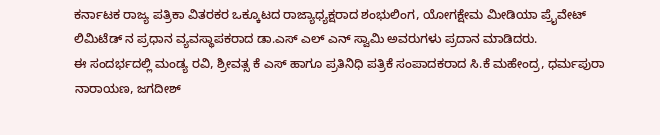ಕರ್ನಾಟಕ ರಾಜ್ಯ ಪತ್ರಿಕಾ ವಿತರಕರ ಒಕ್ಕೂಟದ ರಾಜ್ಯಾಧ್ಯಕ್ಷರಾದ ಶಂಭುಲಿಂಗ, ಯೋಗಕ್ಷೇಮ ಮೀಡಿಯಾ ಪ್ರೈವೇಟ್ ಲಿಮಿಟೆಡ್ ನ ಪ್ರಧಾನ ವ್ಯವಸ್ಥಾಪಕರಾದ ಡಾ.ಎಸ್ ಎಲ್ ಎನ್ ಸ್ವಾಮಿ ಅವರುಗಳು ಪ್ರದಾನ ಮಾಡಿದರು.
ಈ ಸಂದರ್ಭದಲ್ಲಿ ಮಂಡ್ಯ ರವಿ, ಶ್ರೀವತ್ಸ ಕೆ ಎಸ್ ಹಾಗೂ ಪ್ರತಿನಿಧಿ ಪತ್ರಿಕೆ ಸಂಪಾದಕರಾದ ಸಿ.ಕೆ ಮಹೇಂದ್ರ, ಧರ್ಮಪುರಾ ನಾರಾಯಣ, ಜಗದೀಶ್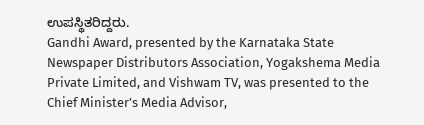ಉಪಸ್ಥಿತರಿದ್ದರು.
Gandhi Award, presented by the Karnataka State Newspaper Distributors Association, Yogakshema Media Private Limited, and Vishwam TV, was presented to the Chief Minister’s Media Advisor,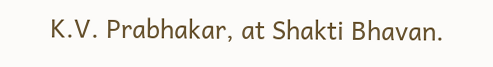K.V. Prabhakar, at Shakti Bhavan.